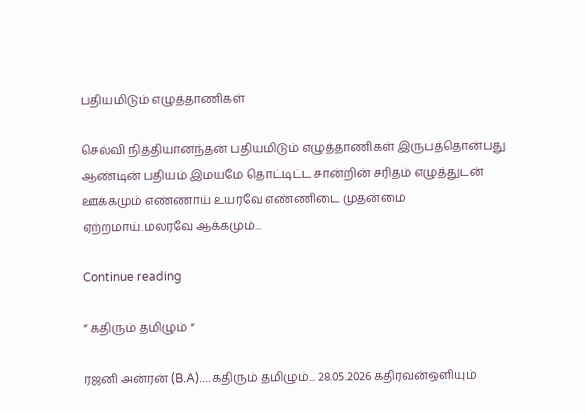பதியமிடும் எழுத்தாணிகள்

செல்வி நித்தியானந்தன் பதியமிடும் எழுத்தாணிகள் இருபத்தொன்பது ஆண்டின் பதியம் இமயமே தொட்டிட்ட சான்றின் சரிதம் எழுத்துடன் ஊக்கமும் எண்ணாய் உயரவே எண்ணிடை முதன்மை ஏற்றமாய்.மலரவே ஆக்கமும்...

Continue reading

” கதிரும் தமிழும் “

ரஜனி அன்ரன் (B.A)....கதிரும் தமிழும்... 28.05.2026 கதிரவன்ஒளியும்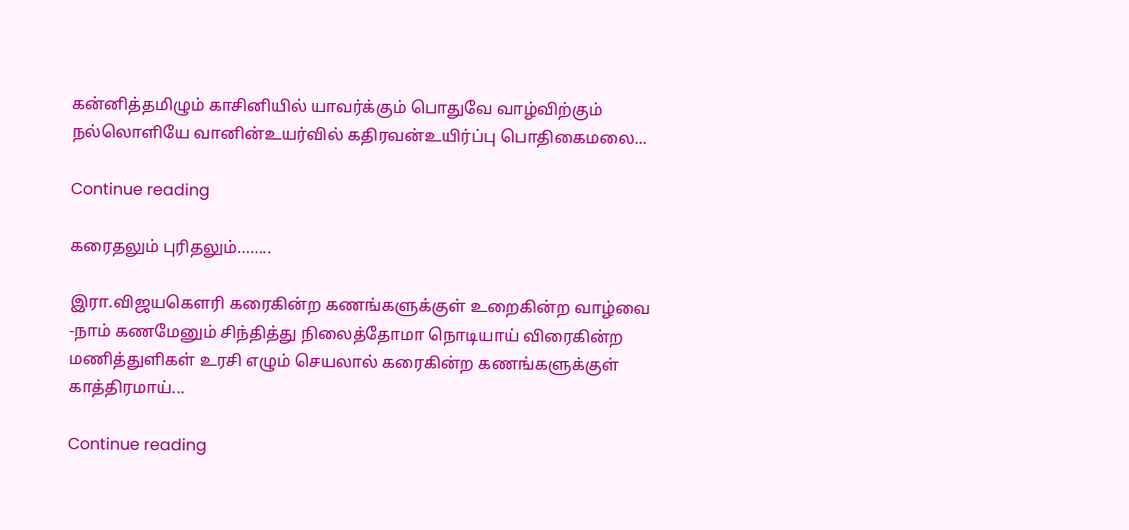கன்னித்தமிழும் காசினியில் யாவர்க்கும் பொதுவே வாழ்விற்கும் நல்லொளியே வானின்உயர்வில் கதிரவன்உயிர்ப்பு பொதிகைமலை...

Continue reading

கரைதலும் புரிதலும்……..

இரா.விஜயகௌரி கரைகின்ற கணங்களுக்குள் உறைகின்ற வாழ்வை -நாம் கணமேனும் சிந்தித்து நிலைத்தோமா நொடியாய் விரைகின்ற மணித்துளிகள் உரசி எழும் செயலால் கரைகின்ற கணங்களுக்குள் காத்திரமாய்...

Continue reading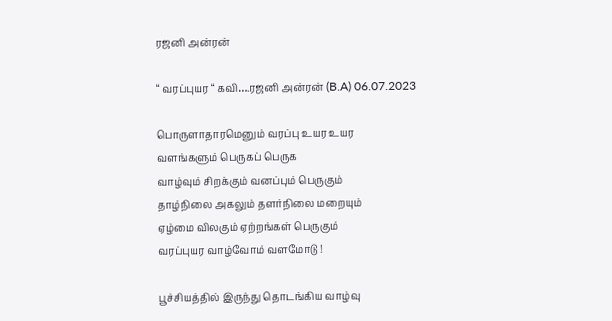ரஜனி அன்ரன்

“ வரப்புயர “ கவி….ரஜனி அன்ரன் (B.A) 06.07.2023

பொருளாதாரமெனும் வரப்பு உயர உயர
வளங்களும் பெருகப் பெருக
வாழ்வும் சிறக்கும் வனப்பும் பெருகும்
தாழ்நிலை அகலும் தளர்நிலை மறையும்
ஏழ்மை விலகும் ஏற்றங்கள் பெருகும்
வரப்புயர வாழ்வோம் வளமோடு !

பூச்சியத்தில் இருந்து தொடங்கிய வாழ்வு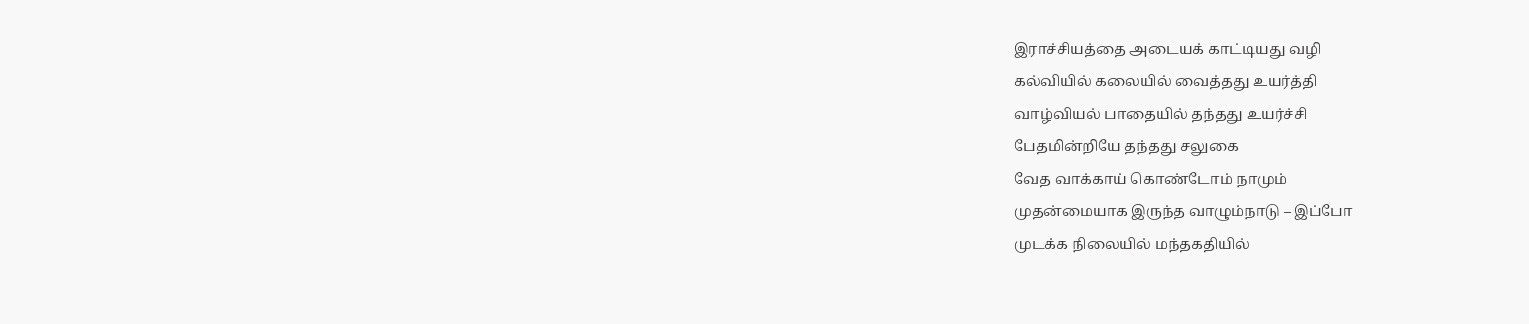இராச்சியத்தை அடையக் காட்டியது வழி
கல்வியில் கலையில் வைத்தது உயர்த்தி
வாழ்வியல் பாதையில் தந்தது உயர்ச்சி
பேதமின்றியே தந்தது சலுகை
வேத வாக்காய் கொண்டோம் நாமும்
முதன்மையாக இருந்த வாழும்நாடு – இப்போ
முடக்க நிலையில் மந்தகதியில்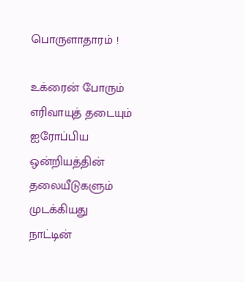பொருளாதாரம் !

உக்ரைன் போரும் எரிவாயுத் தடையும்
ஐரோப்பிய ஒன்றியத்தின் தலையீடுகளும்
முடக்கியது நாட்டின்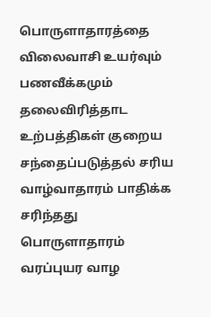பொருளாதாரத்தை
விலைவாசி உயர்வும் பணவீக்கமும் தலைவிரித்தாட
உற்பத்திகள் குறைய சந்தைப்படுத்தல் சரிய
வாழ்வாதாரம் பாதிக்க சரிந்தது பொருளாதாரம்
வரப்புயர வாழ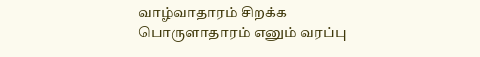வாழ்வாதாரம் சிறக்க
பொருளாதாரம் எனும் வரப்பு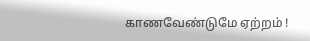காணவேண்டுமே ஏற்றம் !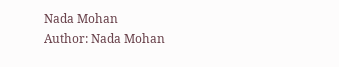Nada Mohan
Author: Nada Mohan